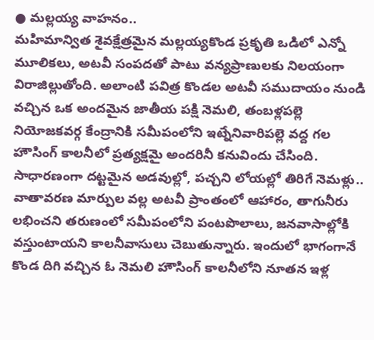● మల్లయ్య వాహనం..
మహిమాన్విత శైవక్షేత్రమైన మల్లయ్యకొండ ప్రకృతి ఒడిలో ఎన్నో మూలికలు, అటవీ సంపదతో పాటు వన్యప్రాణులకు నిలయంగా విరాజిల్లుతోంది. అలాంటి పవిత్ర కొండల అటవీ సముదాయం నుండి వచ్చిన ఒక అందమైన జాతీయ పక్షి నెమలి, తంబళ్లపల్లె నియోజకవర్గ కేంద్రానికి సమీపంలోని ఇట్నేనివారిపల్లె వద్ద గల హౌసింగ్ కాలనీలో ప్రత్యక్షమై అందరినీ కనువిందు చేసింది. సాధారణంగా దట్టమైన అడవుల్లో, పచ్చని లోయల్లో తిరిగే నెమళ్లు.. వాతావరణ మార్పుల వల్ల అటవీ ప్రాంతంలో ఆహారం, తాగునీరు లభించని తరుణంలో సమీపంలోని పంటపొలాలు, జనవాసాల్లోకి వస్తుంటాయని కాలనీవాసులు చెబుతున్నారు. ఇందులో భాగంగానే కొండ దిగి వచ్చిన ఓ నెమలి హౌసింగ్ కాలనీలోని నూతన ఇళ్ల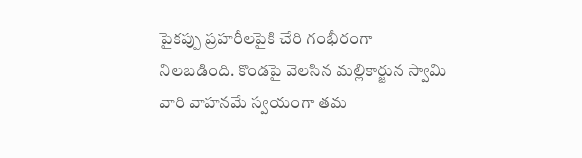పైకప్పు ప్రహరీలపైకి చేరి గంభీరంగా నిలబడింది. కొండపై వెలసిన మల్లికార్జున స్వామి వారి వాహనమే స్వయంగా తమ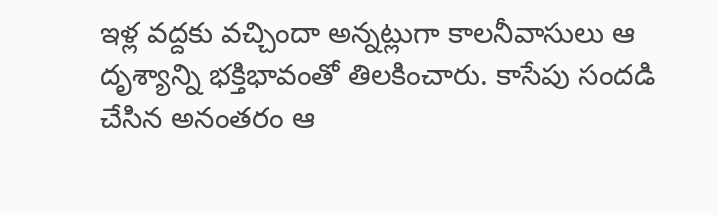ఇళ్ల వద్దకు వచ్చిందా అన్నట్లుగా కాలనీవాసులు ఆ దృశ్యాన్ని భక్తిభావంతో తిలకించారు. కాసేపు సందడి చేసిన అనంతరం ఆ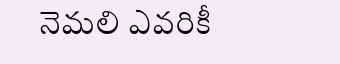నెమలి ఎవరికీ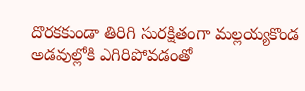దొరకకుండా తిరిగి సురక్షితంగా మల్లయ్యకొండ అడవుల్లోకి ఎగిరిపోవడంతో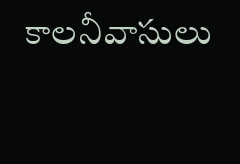కాలనీవాసులు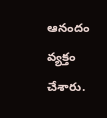ఆనందం వ్యక్తం చేశారు.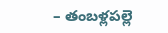– తంబళ్లపల్లె